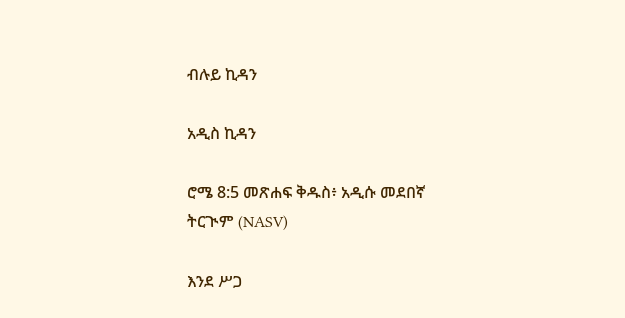ብሉይ ኪዳን

አዲስ ኪዳን

ሮሜ 8:5 መጽሐፍ ቅዱስ፥ አዲሱ መደበኛ ትርጒም (NASV)

እንደ ሥጋ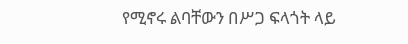የሚኖሩ ልባቸውን በሥጋ ፍላጎት ላይ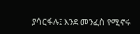ያሳርፋሉ፤ እንደ መንፈስ የሚኖሩ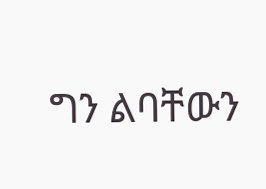ግን ልባቸውን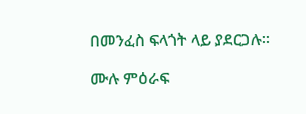በመንፈስ ፍላጎት ላይ ያደርጋሉ።

ሙሉ ምዕራፍ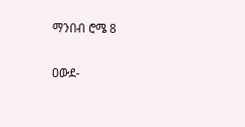ማንበብ ሮሜ 8

ዐውደ-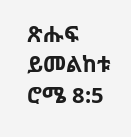ጽሑፍ ይመልከቱ ሮሜ 8:5